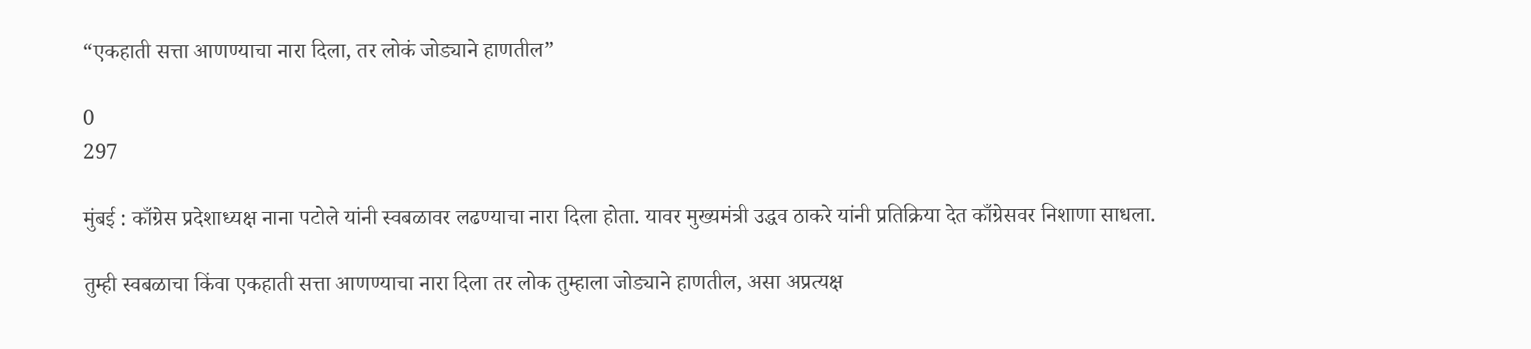“एकहाती सत्ता आणण्याचा नारा दिला, तर लोकं जोड्याने हाणतील”

0
297

मुंबई : काँग्रेस प्रदेशाध्यक्ष नाना पटोले यांनी स्वबळावर लढण्याचा नारा दिला होता. यावर मुख्यमंत्री उद्धव ठाकरे यांनी प्रतिक्रिया देत काँग्रेसवर निशाणा साधला.

तुम्ही स्वबळाचा किंवा एकहाती सत्ता आणण्याचा नारा दिला तर लोक तुम्हाला जोड्याने हाणतील, असा अप्रत्यक्ष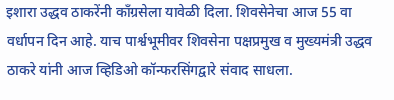इशारा उद्धव ठाकरेंनी काँग्रसेला यावेळी दिला. शिवसेनेचा आज 55 वा वर्धापन दिन आहे. याच पार्श्वभूमीवर शिवसेना पक्षप्रमुख व मुख्यमंत्री उद्धव ठाकरे यांनी आज व्हिडिओ कॉन्फरसिंगद्वारे संवाद साधला.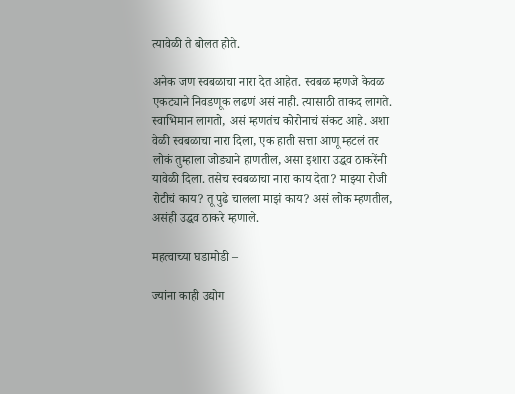त्यावेळी ते बोलत होते.

अनेक जण स्वबळाचा नारा देत आहेत. स्वबळ म्हणजे केवळ एकट्याने निवडणूक लढणं असं नाही. त्यासाठी ताकद लागते. स्वाभिमान लागतो, असं म्हणतंच कोरोनाचं संकट आहे. अशा वेळी स्वबळाचा नारा दिला, एक हाती सत्ता आणू म्हटलं तर लोकं तुम्हाला जोड्याने हाणतील, असा इशारा उद्धव ठाकरेंनी यावेळी दिला. तसेच स्वबळाचा नारा काय देता? माझ्या रोजी रोटीचं काय? तू पुढे चालला माझं काय? असं लोक म्हणतील, असंही उद्धव ठाकरे म्हणाले.

महत्वाच्या घडामोडी –

ज्यांना काही उद्योग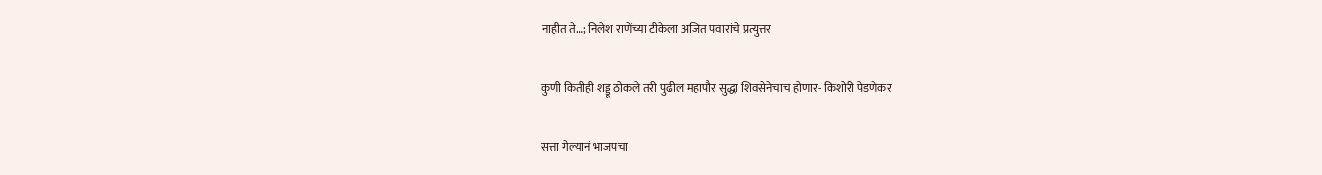नाहीत ते…; निलेश राणेंच्या टीकेला अजित पवारांचे प्रत्युत्तर

कुणी कितीही शड्डू ठोकले तरी पुढील महापौर सुद्धा शिवसेनेचाच होणार- किशोरी पेडणेकर

सत्ता गेल्यानं भाजपचा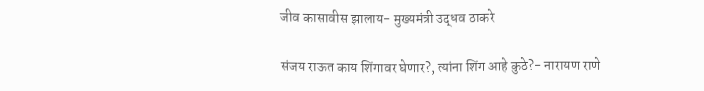जीव कासावीस झालाय- मुख्यमंत्री उद्धव ठाकरे

संजय राऊत काय शिंगावर घेणार?, त्यांना शिंग आहे कुठे?- नारायण राणे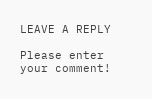LEAVE A REPLY

Please enter your comment!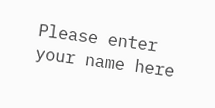Please enter your name here